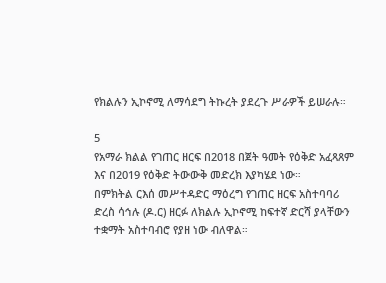የክልሉን ኢኮኖሚ ለማሳደግ ትኩረት ያደረጉ ሥራዎች ይሠራሉ።

5
የአማራ ክልል የገጠር ዘርፍ በ2018 በጀት ዓመት የዕቅድ አፈጻጸም እና በ2019 የዕቅድ ትውውቅ መድረክ እያካሄደ ነው።
በምክትል ርእሰ መሥተዳድር ማዕረግ የገጠር ዘርፍ አስተባባሪ ድረስ ሳኅሉ (ዶ.ር) ዘርፉ ለክልሉ ኢኮኖሚ ከፍተኛ ድርሻ ያላቸውን ተቋማት አስተባብሮ የያዘ ነው ብለዋል።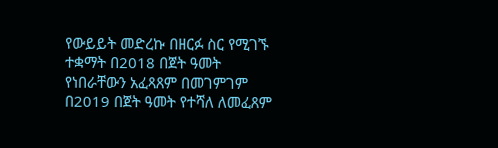የውይይት መድረኩ በዘርፉ ስር የሚገኙ ተቋማት በ2018 በጀት ዓመት የነበራቸውን አፈጻጸም በመገምገም በ2019 በጀት ዓመት የተሻለ ለመፈጸም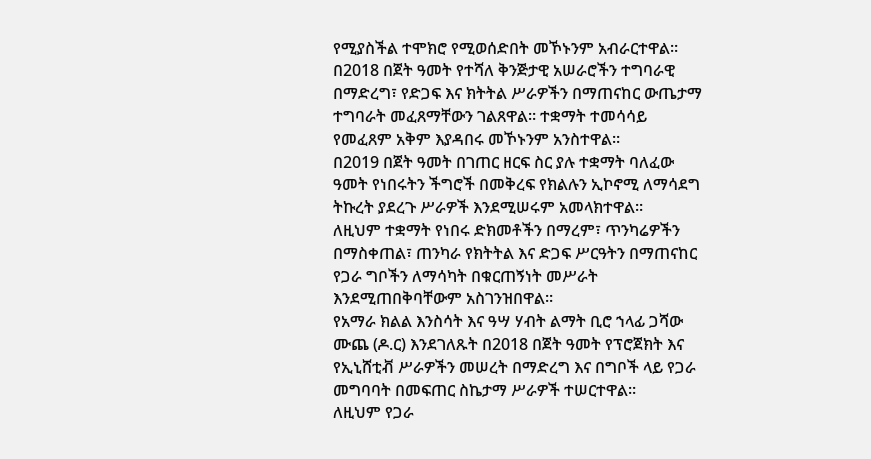የሚያስችል ተሞክሮ የሚወሰድበት መኾኑንም አብራርተዋል።
በ2018 በጀት ዓመት የተሻለ ቅንጅታዊ አሠራሮችን ተግባራዊ በማድረግ፣ የድጋፍ እና ክትትል ሥራዎችን በማጠናከር ውጤታማ ተግባራት መፈጸማቸውን ገልጸዋል። ተቋማት ተመሳሳይ የመፈጸም አቅም እያዳበሩ መኾኑንም አንስተዋል።
በ2019 በጀት ዓመት በገጠር ዘርፍ ስር ያሉ ተቋማት ባለፈው ዓመት የነበሩትን ችግሮች በመቅረፍ የክልሉን ኢኮኖሚ ለማሳደግ ትኩረት ያደረጉ ሥራዎች እንደሚሠሩም አመላክተዋል።
ለዚህም ተቋማት የነበሩ ድክመቶችን በማረም፣ ጥንካሬዎችን በማስቀጠል፣ ጠንካራ የክትትል እና ድጋፍ ሥርዓትን በማጠናከር የጋራ ግቦችን ለማሳካት በቁርጠኝነት መሥራት እንደሚጠበቅባቸውም አስገንዝበዋል።
የአማራ ክልል እንስሳት እና ዓሣ ሃብት ልማት ቢሮ ኀላፊ ጋሻው ሙጨ (ዶ.ር) እንደገለጹት በ2018 በጀት ዓመት የፕሮጀክት እና የኢኒሸቲቭ ሥራዎችን መሠረት በማድረግ እና በግቦች ላይ የጋራ መግባባት በመፍጠር ስኬታማ ሥራዎች ተሠርተዋል።
ለዚህም የጋራ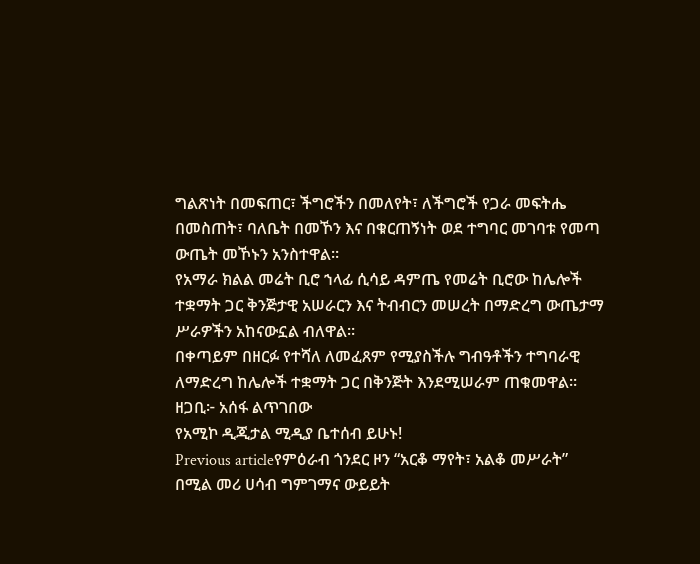ግልጽነት በመፍጠር፣ ችግሮችን በመለየት፣ ለችግሮች የጋራ መፍትሔ በመስጠት፣ ባለቤት በመኾን እና በቁርጠኝነት ወደ ተግባር መገባቱ የመጣ ውጤት መኾኑን አንስተዋል።
የአማራ ክልል መሬት ቢሮ ኀላፊ ሲሳይ ዳምጤ የመሬት ቢሮው ከሌሎች ተቋማት ጋር ቅንጅታዊ አሠራርን እና ትብብርን መሠረት በማድረግ ውጤታማ ሥራዎችን አከናውኗል ብለዋል።
በቀጣይም በዘርፉ የተሻለ ለመፈጸም የሚያስችሉ ግብዓቶችን ተግባራዊ ለማድረግ ከሌሎች ተቋማት ጋር በቅንጅት እንደሚሠራም ጠቁመዋል።
ዘጋቢ፦ አሰፋ ልጥገበው
የአሚኮ ዲጂታል ሚዲያ ቤተሰብ ይሁኑ!
Previous articleየምዕራብ ጎንደር ዞን “አርቆ ማየት፣ አልቆ መሥራት” በሚል መሪ ሀሳብ ግምገማና ውይይት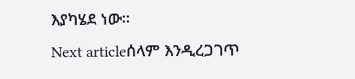እያካሄደ ነው።
Next articleሰላም እንዲረጋገጥ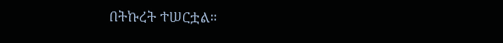በትኩረት ተሠርቷል።